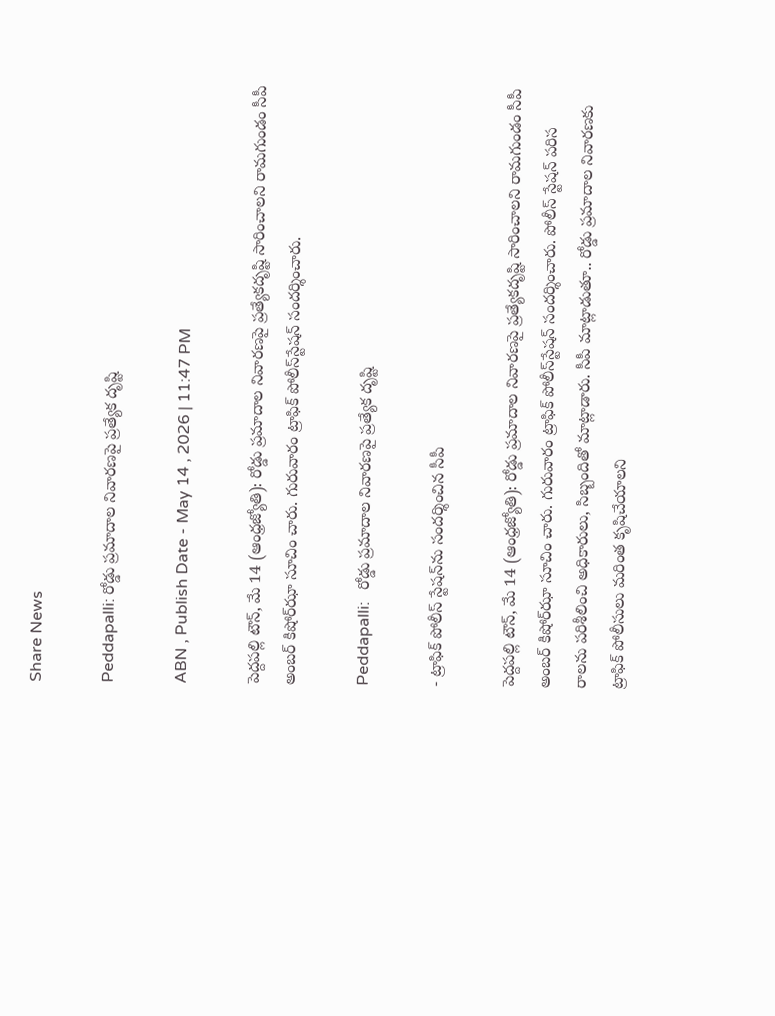Share News

Peddapalli: రోడ్డు ప్రమాదాల నివారణపై ప్రత్యేక దృష్టి

ABN , Publish Date - May 14 , 2026 | 11:47 PM

పెద్దపల్లి టౌన్‌, మే 14 (ఆంధ్రజ్యోతి): రోడ్డు ప్రమాదాల నివారణపై ప్రత్యేకదృష్టి సారించాలని రామగుండం సీపీ అంబర్‌ కిషోర్‌ఝా సూచిం చారు. గురువారం ట్రాఫిక్‌ పోలీస్‌స్టేషన్‌ సందర్శించారు.

Peddapalli:   రోడ్డు ప్రమాదాల నివారణపై ప్రత్యేక దృష్టి

- ట్రాఫిక్‌ పోలీస్‌ స్టేషన్‌ను సందర్శించిన సీపీ

పెద్దపల్లి టౌన్‌, మే 14 (ఆంధ్రజ్యోతి): రోడ్డు ప్రమాదాల నివారణపై ప్రత్యేకదృష్టి సారించాలని రామగుండం సీపీ అంబర్‌ కిషోర్‌ఝా సూచిం చారు. గురువారం ట్రాఫిక్‌ పోలీస్‌స్టేషన్‌ సందర్శించారు. పోలీస్‌ స్టేషన్‌ పరిస రాలను పరిశీలించి అధికారులు, సిబ్బందితో మాట్లాడారు. సీపీ మాట్లాడుతూ.. రోడ్డు ప్రమాదాల నివారణకు ట్రాఫిక్‌ పోలీసులు మరింత కృషిచేయాలని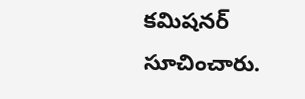కమిషనర్‌ సూచించారు.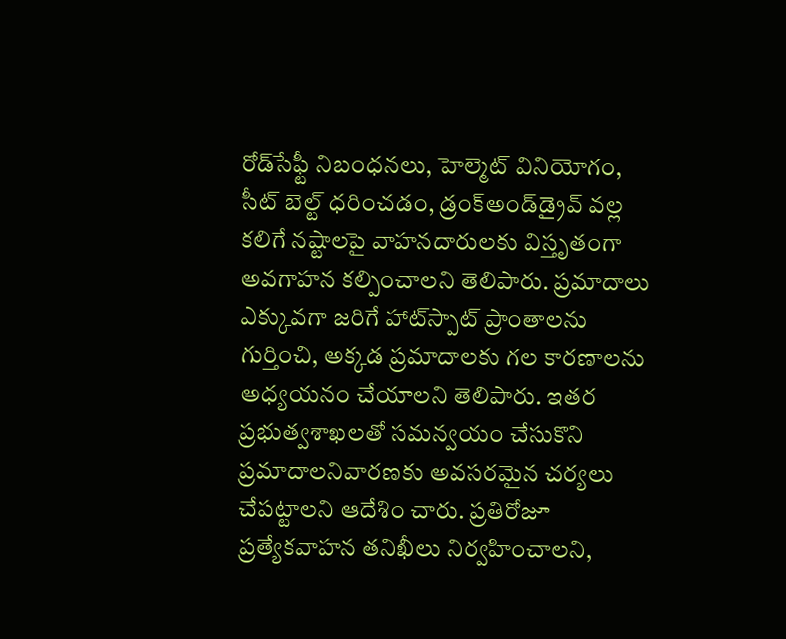రోడ్‌సేఫ్టీ నిబంధనలు, హెల్మెట్‌ వినియోగం, సీట్‌ బెల్ట్‌ ధరించడం, డ్రంక్‌అండ్‌డ్రైవ్‌ వల్ల కలిగే నష్టాలపై వాహనదారులకు విస్తృతంగా అవగాహన కల్పించాలని తెలిపారు. ప్రమాదాలు ఎక్కువగా జరిగే హాట్‌స్పాట్‌ ప్రాంతాలను గుర్తించి, అక్కడ ప్రమాదాలకు గల కారణాలను అధ్యయనం చేయాలని తెలిపారు. ఇతర ప్రభుత్వశాఖలతో సమన్వయం చేసుకొని ప్రమాదాలనివారణకు అవసరమైన చర్యలు చేపట్టాలని ఆదేశిం చారు. ప్రతిరోజూ ప్రత్యేకవాహన తనిఖీలు నిర్వహించాలని,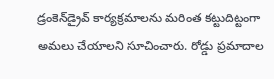డ్రంకెన్‌డ్రైవ్‌ కార్యక్రమాలను మరింత కట్టుదిట్టంగా అమలు చేయాలని సూచించారు. రోడ్డు ప్రమాదాల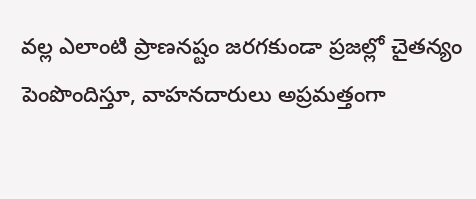వల్ల ఎలాంటి ప్రాణనష్టం జరగకుండా ప్రజల్లో చైతన్యం పెంపొందిస్తూ, వాహనదారులు అప్రమత్తంగా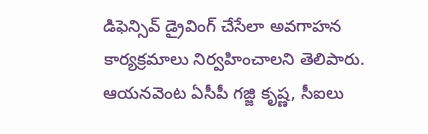డిఫెన్సివ్‌ డ్రైవింగ్‌ చేసేలా అవగాహన కార్యక్రమాలు నిర్వహించాలని తెలిపారు. ఆయనవెంట ఏసీపీ గజ్జి కృష్ణ, సీఐలు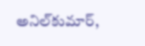అనిల్‌కుమార్‌,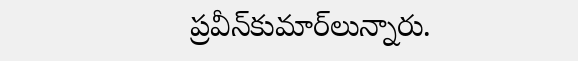ప్రవీన్‌కుమార్‌లున్నారు.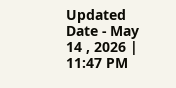Updated Date - May 14 , 2026 | 11:47 PM